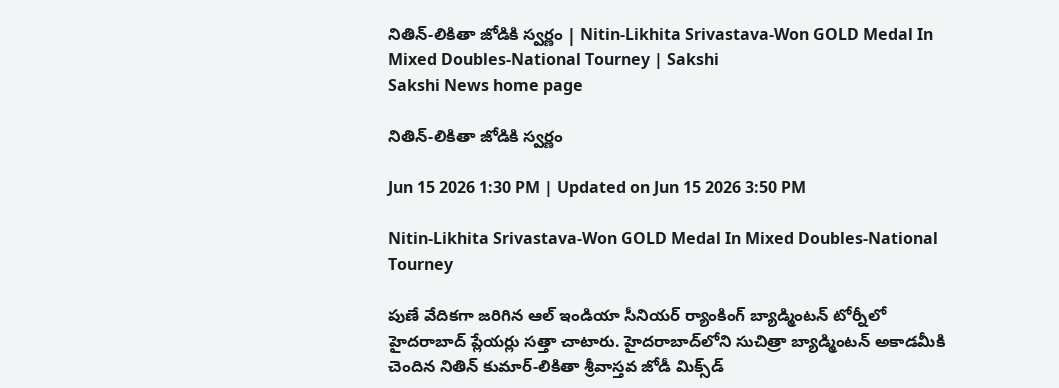నితిన్‌-లికితా జోడికి స్వర్ణం | Nitin-Likhita Srivastava-Won GOLD Medal In Mixed Doubles-National Tourney | Sakshi
Sakshi News home page

నితిన్‌-లికితా జోడికి స్వర్ణం

Jun 15 2026 1:30 PM | Updated on Jun 15 2026 3:50 PM

Nitin-Likhita Srivastava-Won GOLD Medal In Mixed Doubles-National Tourney

పుణే వేదికగా జరిగిన ఆల్ ఇండియా సీనియర్ ర్యాంకింగ్ బ్యాడ్మింటన్ టోర్నీలో హైదరాబాద్ ప్లేయర్లు సత్తా చాటారు. హైదరాబాద్‌లోని సుచిత్రా బ్యాడ్మింటన్ అకాడమీకి చెందిన నితిన్ కుమార్‌-లికితా శ్రీవాస్తవ జోడీ మిక్స్‌డ్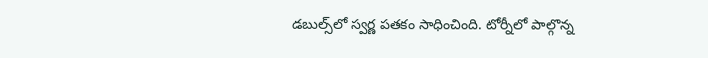డబుల్స్‌లో స్వర్ణ పతకం సాధించింది. టోర్నీలో పాల్గొన్న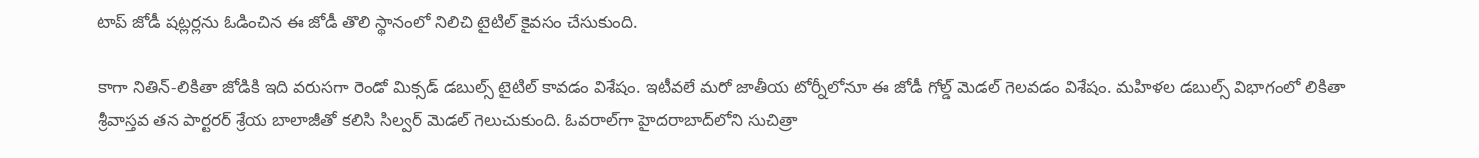టాప్ జోడీ షట్లర్లను ఓడించిన ఈ జోడీ తొలి స్థానంలో నిలిచి టైటిల్ కైవసం చేసుకుంది.

కాగా నితిన్‌-లికితా జోడికి ఇది వరుసగా రెండో మిక్సడ్ డబుల్స్ టైటిల్ కావడం విశేషం. ఇటీవలే మరో జాతీయ టోర్నీలోనూ ఈ జోడీ గోల్డ్ మెడల్ గెలవడం విశేషం. మహిళల డబుల్స్ విభాగంలో లికితా శ్రీవాస్తవ తన పార్టరర్ శ్రేయ బాలాజీతో కలిసి సిల్వర్ మెడల్ గెలుచుకుంది. ఓవరాల్‌గా హైదరాబాద్‌లోని సుచిత్రా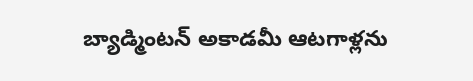బ్యాడ్మింటన్ అకాడమీ ఆటగాళ్లను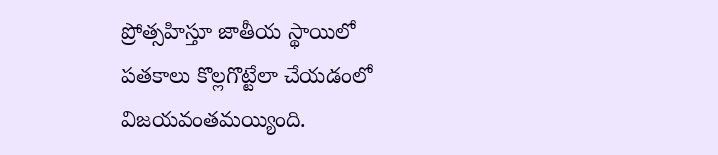ప్రోత్సహిస్తూ జాతీయ స్థాయిలో పతకాలు కొల్లగొట్టేలా చేయడంలో విజయవంతమయ్యింది.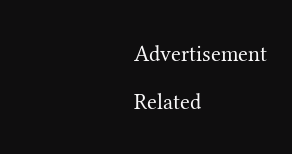Advertisement

Related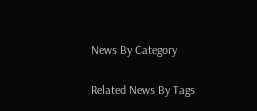News By Category

Related News By Tags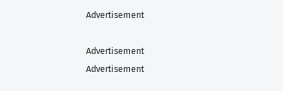Advertisement

Advertisement
Advertisement